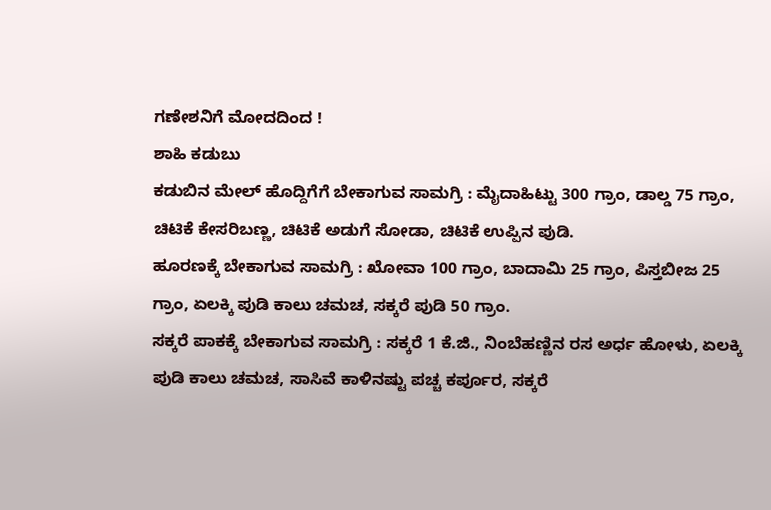ಗಣೇಶನಿಗೆ ಮೋದದಿಂದ !
ಶಾಹಿ ಕಡುಬು
ಕಡುಬಿನ ಮೇಲ್ ಹೊದ್ದಿಗೆಗೆ ಬೇಕಾಗುವ ಸಾಮಗ್ರಿ : ಮೈದಾಹಿಟ್ಟು 300 ಗ್ರಾಂ, ಡಾಲ್ಡ 75 ಗ್ರಾಂ, ಚಿಟಿಕೆ ಕೇಸರಿಬಣ್ಣ, ಚಿಟಿಕೆ ಅಡುಗೆ ಸೋಡಾ, ಚಿಟಿಕೆ ಉಪ್ಪಿನ ಪುಡಿ.
ಹೂರಣಕ್ಕೆ ಬೇಕಾಗುವ ಸಾಮಗ್ರಿ : ಖೋವಾ 100 ಗ್ರಾಂ, ಬಾದಾಮಿ 25 ಗ್ರಾಂ, ಪಿಸ್ತಬೀಜ 25 ಗ್ರಾಂ, ಏಲಕ್ಕಿ ಪುಡಿ ಕಾಲು ಚಮಚ, ಸಕ್ಕರೆ ಪುಡಿ 50 ಗ್ರಾಂ.
ಸಕ್ಕರೆ ಪಾಕಕ್ಕೆ ಬೇಕಾಗುವ ಸಾಮಗ್ರಿ : ಸಕ್ಕರೆ 1 ಕೆ.ಜಿ., ನಿಂಬೆಹಣ್ಣಿನ ರಸ ಅರ್ಧ ಹೋಳು, ಏಲಕ್ಕಿ ಪುಡಿ ಕಾಲು ಚಮಚ, ಸಾಸಿವೆ ಕಾಳಿನಷ್ಟು ಪಚ್ಚ ಕರ್ಪೂರ, ಸಕ್ಕರೆ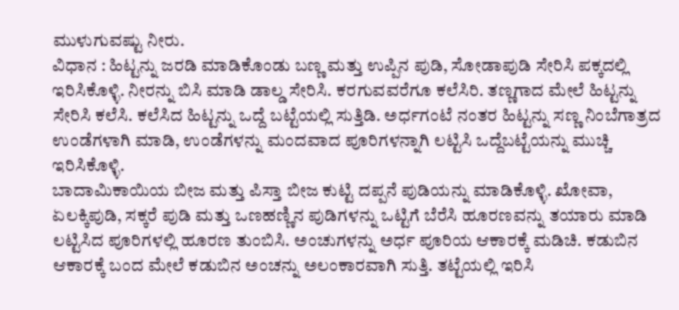ಮುಳುಗುವಷ್ಟು ನೀರು.
ವಿಧಾನ : ಹಿಟ್ಟನ್ನು ಜರಡಿ ಮಾಡಿಕೊಂಡು ಬಣ್ಣ ಮತ್ತು ಉಪ್ಪಿನ ಪುಡಿ, ಸೋಡಾಪುಡಿ ಸೇರಿಸಿ ಪಕ್ಕದಲ್ಲಿ ಇರಿಸಿಕೊಳ್ಳಿ. ನೀರನ್ನು ಬಿಸಿ ಮಾಡಿ ಡಾಲ್ಡ ಸೇರಿಸಿ. ಕರಗುವವರೆಗೂ ಕಲೆಸಿರಿ. ತಣ್ಣಗಾದ ಮೇಲೆ ಹಿಟ್ಟನ್ನು ಸೇರಿಸಿ ಕಲೆಸಿ. ಕಲೆಸಿದ ಹಿಟ್ಟನ್ನು ಒದ್ದೆ ಬಟ್ಟೆಯಲ್ಲಿ ಸುತ್ತಿಡಿ. ಅರ್ಧಗಂಟೆ ನಂತರ ಹಿಟ್ಟನ್ನು ಸಣ್ಣ ನಿಂಬೆಗಾತ್ರದ ಉಂಡೆಗಳಾಗಿ ಮಾಡಿ, ಉಂಡೆಗಳನ್ನು ಮಂದವಾದ ಪೂರಿಗಳನ್ನಾಗಿ ಲಟ್ಟಿಸಿ ಒದ್ದೆಬಟ್ಟೆಯನ್ನು ಮುಚ್ಚಿ ಇರಿಸಿಕೊಳ್ಳಿ.
ಬಾದಾಮಿಕಾಯಿಯ ಬೀಜ ಮತ್ತು ಪಿಸ್ತಾ ಬೀಜ ಕುಟ್ಟಿ ದಪ್ಪನೆ ಪುಡಿಯನ್ನು ಮಾಡಿಕೊಳ್ಳಿ. ಖೋವಾ, ಏಲಕ್ಕಿಪುಡಿ, ಸಕ್ಕರೆ ಪುಡಿ ಮತ್ತು ಒಣಹಣ್ಣಿನ ಪುಡಿಗಳನ್ನು ಒಟ್ಟಿಗೆ ಬೆರೆಸಿ ಹೂರಣವನ್ನು ತಯಾರು ಮಾಡಿ ಲಟ್ಟಿಸಿದ ಪೂರಿಗಳಲ್ಲಿ ಹೂರಣ ತುಂಬಿಸಿ. ಅಂಚುಗಳನ್ನು ಅರ್ಧ ಪೂರಿಯ ಆಕಾರಕ್ಕೆ ಮಡಿಚಿ. ಕಡುಬಿನ ಆಕಾರಕ್ಕೆ ಬಂದ ಮೇಲೆ ಕಡುಬಿನ ಅಂಚನ್ನು ಅಲಂಕಾರವಾಗಿ ಸುತ್ತಿ. ತಟ್ಟೆಯಲ್ಲಿ ಇರಿಸಿ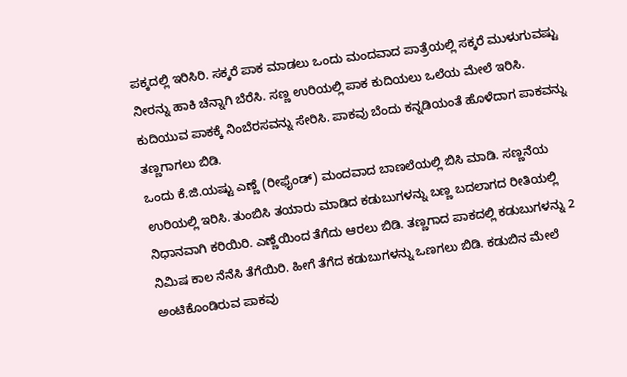ಪಕ್ಕದಲ್ಲಿ ಇರಿಸಿರಿ. ಸಕ್ಕರೆ ಪಾಕ ಮಾಡಲು ಒಂದು ಮಂದವಾದ ಪಾತ್ರೆಯಲ್ಲಿ ಸಕ್ಕರೆ ಮುಳುಗುವಷ್ಟು ನೀರನ್ನು ಹಾಕಿ ಚೆನ್ನಾಗಿ ಬೆರೆಸಿ. ಸಣ್ಣ ಉರಿಯಲ್ಲಿ ಪಾಕ ಕುದಿಯಲು ಒಲೆಯ ಮೇಲೆ ಇರಿಸಿ.
ಕುದಿಯುವ ಪಾಕಕ್ಕೆ ನಿಂಬೆರಸವನ್ನು ಸೇರಿಸಿ. ಪಾಕವು ಬೆಂದು ಕನ್ನಡಿಯಂತೆ ಹೊಳೆದಾಗ ಪಾಕವನ್ನು ತಣ್ಣಗಾಗಲು ಬಿಡಿ.
ಒಂದು ಕೆ.ಜಿ.ಯಷ್ಟು ಎಣ್ಣೆ (ರೀಫೈಂಡ್) ಮಂದವಾದ ಬಾಣಲೆಯಲ್ಲಿ ಬಿಸಿ ಮಾಡಿ. ಸಣ್ಣನೆಯ ಉರಿಯಲ್ಲಿ ಇರಿಸಿ. ತುಂಬಿಸಿ ತಯಾರು ಮಾಡಿದ ಕಡುಬುಗಳನ್ನು ಬಣ್ಣ ಬದಲಾಗದ ರೀತಿಯಲ್ಲಿ ನಿಧಾನವಾಗಿ ಕರಿಯಿರಿ. ಎಣ್ಣೆಯಿಂದ ತೆಗೆದು ಆರಲು ಬಿಡಿ. ತಣ್ಣಗಾದ ಪಾಕದಲ್ಲಿ ಕಡುಬುಗಳನ್ನು 2 ನಿಮಿಷ ಕಾಲ ನೆನೆಸಿ ತೆಗೆಯಿರಿ. ಹೀಗೆ ತೆಗೆದ ಕಡುಬುಗಳನ್ನು ಒಣಗಲು ಬಿಡಿ. ಕಡುಬಿನ ಮೇಲೆ ಅಂಟಿಕೊಂಡಿರುವ ಪಾಕವು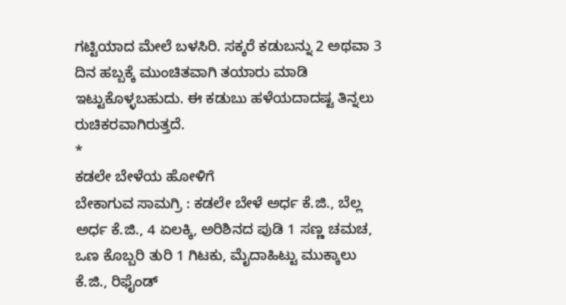ಗಟ್ಟಿಯಾದ ಮೇಲೆ ಬಳಸಿರಿ. ಸಕ್ಕರೆ ಕಡುಬನ್ನು 2 ಅಥವಾ 3 ದಿನ ಹಬ್ಬಕ್ಕೆ ಮುಂಚಿತವಾಗಿ ತಯಾರು ಮಾಡಿ ಇಟ್ಟುಕೊಳ್ಳಬಹುದು. ಈ ಕಡುಬು ಹಳೆಯದಾದಷ್ಟ ತಿನ್ನಲು ರುಚಿಕರವಾಗಿರುತ್ತದೆ.
*
ಕಡಲೇ ಬೇಳೆಯ ಹೋಳಿಗೆ
ಬೇಕಾಗುವ ಸಾಮಗ್ರಿ : ಕಡಲೇ ಬೇಳೆ ಅರ್ಧ ಕೆ.ಜಿ., ಬೆಲ್ಲ ಅರ್ಧ ಕೆ.ಜಿ., 4 ಏಲಕ್ಕಿ, ಅರಿಶಿನದ ಪುಡಿ 1 ಸಣ್ಣ ಚಮಚ, ಒಣ ಕೊಬ್ಬರಿ ತುರಿ 1 ಗಿಟಕು, ಮೈದಾಹಿಟ್ಟು ಮುಕ್ಕಾಲು ಕೆ.ಜಿ., ರಿಫೈಂಡ್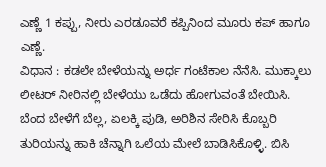ಎಣ್ಣೆ 1 ಕಪ್ಪು, ನೀರು ಎರಡೂವರೆ ಕಪ್ಪಿನಿಂದ ಮೂರು ಕಪ್ ಹಾಗೂ ಎಣ್ಣೆ.
ವಿಧಾನ : ಕಡಲೇ ಬೇಳೆಯನ್ನು ಅರ್ಧ ಗಂಟೆಕಾಲ ನೆನೆಸಿ. ಮುಕ್ಕಾಲು ಲೀಟರ್ ನೀರಿನಲ್ಲಿ ಬೇಳೆಯು ಒಡೆದು ಹೋಗುವಂತೆ ಬೇಯಿಸಿ. ಬೆಂದ ಬೇಳೆಗೆ ಬೆಲ್ಲ, ಏಲಕ್ಕಿ ಪುಡಿ, ಅರಿಶಿನ ಸೇರಿಸಿ ಕೊಬ್ಬರಿ ತುರಿಯನ್ನು ಹಾಕಿ ಚೆನ್ನಾಗಿ ಒಲೆಯ ಮೇಲೆ ಬಾಡಿಸಿಕೊಳ್ಳಿ. ಬಿಸಿ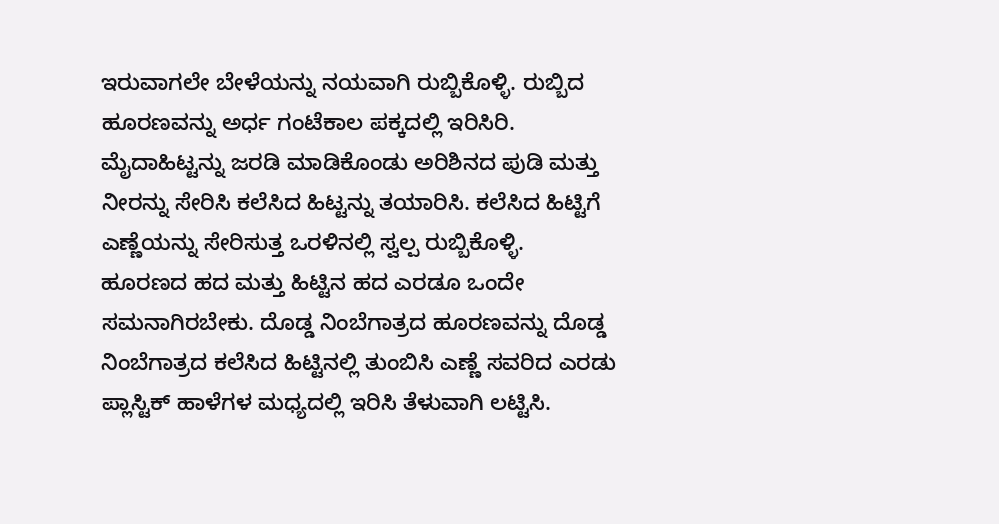ಇರುವಾಗಲೇ ಬೇಳೆಯನ್ನು ನಯವಾಗಿ ರುಬ್ಬಿಕೊಳ್ಳಿ. ರುಬ್ಬಿದ ಹೂರಣವನ್ನು ಅರ್ಧ ಗಂಟೆಕಾಲ ಪಕ್ಕದಲ್ಲಿ ಇರಿಸಿರಿ. ಮೈದಾಹಿಟ್ಟನ್ನು ಜರಡಿ ಮಾಡಿಕೊಂಡು ಅರಿಶಿನದ ಪುಡಿ ಮತ್ತು ನೀರನ್ನು ಸೇರಿಸಿ ಕಲೆಸಿದ ಹಿಟ್ಟನ್ನು ತಯಾರಿಸಿ. ಕಲೆಸಿದ ಹಿಟ್ಟಿಗೆ ಎಣ್ಣೆಯನ್ನು ಸೇರಿಸುತ್ತ ಒರಳಿನಲ್ಲಿ ಸ್ವಲ್ಪ ರುಬ್ಬಿಕೊಳ್ಳಿ.
ಹೂರಣದ ಹದ ಮತ್ತು ಹಿಟ್ಟಿನ ಹದ ಎರಡೂ ಒಂದೇ ಸಮನಾಗಿರಬೇಕು. ದೊಡ್ಡ ನಿಂಬೆಗಾತ್ರದ ಹೂರಣವನ್ನು ದೊಡ್ಡ ನಿಂಬೆಗಾತ್ರದ ಕಲೆಸಿದ ಹಿಟ್ಟಿನಲ್ಲಿ ತುಂಬಿಸಿ ಎಣ್ಣೆ ಸವರಿದ ಎರಡು ಪ್ಲಾಸ್ಟಿಕ್ ಹಾಳೆಗಳ ಮಧ್ಯದಲ್ಲಿ ಇರಿಸಿ ತೆಳುವಾಗಿ ಲಟ್ಟಿಸಿ.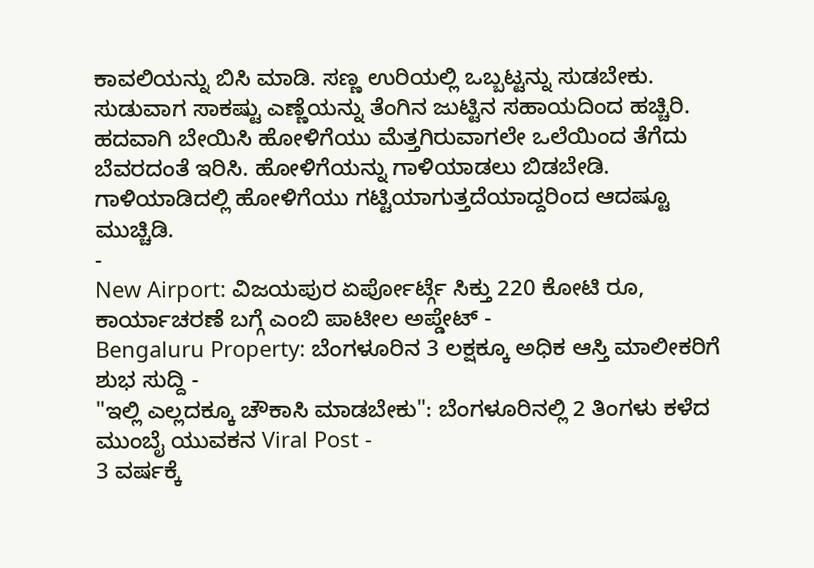ಕಾವಲಿಯನ್ನು ಬಿಸಿ ಮಾಡಿ. ಸಣ್ಣ ಉರಿಯಲ್ಲಿ ಒಬ್ಬಟ್ಟನ್ನು ಸುಡಬೇಕು. ಸುಡುವಾಗ ಸಾಕಷ್ಟು ಎಣ್ಣೆಯನ್ನು ತೆಂಗಿನ ಜುಟ್ಟಿನ ಸಹಾಯದಿಂದ ಹಚ್ಚಿರಿ. ಹದವಾಗಿ ಬೇಯಿಸಿ ಹೋಳಿಗೆಯು ಮೆತ್ತಗಿರುವಾಗಲೇ ಒಲೆಯಿಂದ ತೆಗೆದು ಬೆವರದಂತೆ ಇರಿಸಿ. ಹೋಳಿಗೆಯನ್ನು ಗಾಳಿಯಾಡಲು ಬಿಡಬೇಡಿ. ಗಾಳಿಯಾಡಿದಲ್ಲಿ ಹೋಳಿಗೆಯು ಗಟ್ಟಿಯಾಗುತ್ತದೆಯಾದ್ದರಿಂದ ಆದಷ್ಟೂ ಮುಚ್ಚಿಡಿ.
-
New Airport: ವಿಜಯಪುರ ಏರ್ಪೋರ್ಟ್ಗೆ ಸಿಕ್ತು 220 ಕೋಟಿ ರೂ, ಕಾರ್ಯಾಚರಣೆ ಬಗ್ಗೆ ಎಂಬಿ ಪಾಟೀಲ ಅಪ್ಡೇಟ್ -
Bengaluru Property: ಬೆಂಗಳೂರಿನ 3 ಲಕ್ಷಕ್ಕೂ ಅಧಿಕ ಆಸ್ತಿ ಮಾಲೀಕರಿಗೆ ಶುಭ ಸುದ್ದಿ -
"ಇಲ್ಲಿ ಎಲ್ಲದಕ್ಕೂ ಚೌಕಾಸಿ ಮಾಡಬೇಕು": ಬೆಂಗಳೂರಿನಲ್ಲಿ 2 ತಿಂಗಳು ಕಳೆದ ಮುಂಬೈ ಯುವಕನ Viral Post -
3 ವರ್ಷಕ್ಕೆ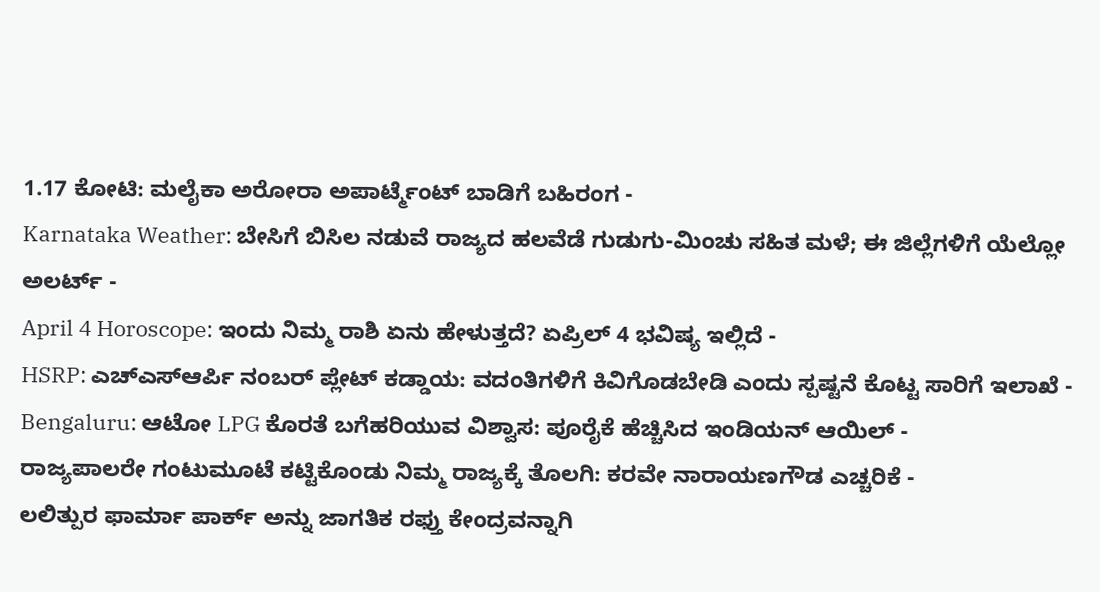1.17 ಕೋಟಿ: ಮಲೈಕಾ ಅರೋರಾ ಅಪಾರ್ಟ್ಮೆಂಟ್ ಬಾಡಿಗೆ ಬಹಿರಂಗ -
Karnataka Weather: ಬೇಸಿಗೆ ಬಿಸಿಲ ನಡುವೆ ರಾಜ್ಯದ ಹಲವೆಡೆ ಗುಡುಗು-ಮಿಂಚು ಸಹಿತ ಮಳೆ; ಈ ಜಿಲ್ಲೆಗಳಿಗೆ ಯೆಲ್ಲೋ ಅಲರ್ಟ್ -
April 4 Horoscope: ಇಂದು ನಿಮ್ಮ ರಾಶಿ ಏನು ಹೇಳುತ್ತದೆ? ಏಪ್ರಿಲ್ 4 ಭವಿಷ್ಯ ಇಲ್ಲಿದೆ -
HSRP: ಎಚ್ಎಸ್ಆರ್ಪಿ ನಂಬರ್ ಪ್ಲೇಟ್ ಕಡ್ಡಾಯ: ವದಂತಿಗಳಿಗೆ ಕಿವಿಗೊಡಬೇಡಿ ಎಂದು ಸ್ಪಷ್ಟನೆ ಕೊಟ್ಟ ಸಾರಿಗೆ ಇಲಾಖೆ -
Bengaluru: ಆಟೋ LPG ಕೊರತೆ ಬಗೆಹರಿಯುವ ವಿಶ್ವಾಸ: ಪೂರೈಕೆ ಹೆಚ್ಚಿಸಿದ ಇಂಡಿಯನ್ ಆಯಿಲ್ -
ರಾಜ್ಯಪಾಲರೇ ಗಂಟುಮೂಟೆ ಕಟ್ಟಿಕೊಂಡು ನಿಮ್ಮ ರಾಜ್ಯಕ್ಕೆ ತೊಲಗಿ: ಕರವೇ ನಾರಾಯಣಗೌಡ ಎಚ್ಚರಿಕೆ -
ಲಲಿತ್ಪುರ ಫಾರ್ಮಾ ಪಾರ್ಕ್ ಅನ್ನು ಜಾಗತಿಕ ರಫ್ತು ಕೇಂದ್ರವನ್ನಾಗಿ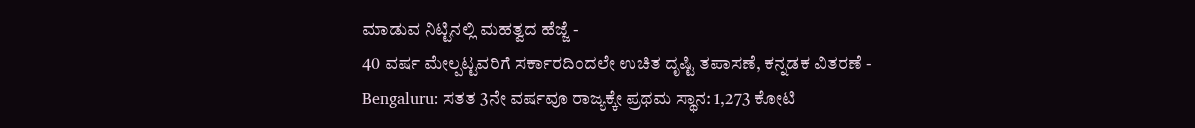ಮಾಡುವ ನಿಟ್ಟಿನಲ್ಲಿ ಮಹತ್ವದ ಹೆಜ್ಜೆ -
40 ವರ್ಷ ಮೇಲ್ಪಟ್ಟವರಿಗೆ ಸರ್ಕಾರದಿಂದಲೇ ಉಚಿತ ದೃಷ್ಟಿ ತಪಾಸಣೆ, ಕನ್ನಡಕ ವಿತರಣೆ -
Bengaluru: ಸತತ 3ನೇ ವರ್ಷವೂ ರಾಜ್ಯಕ್ಕೇ ಪ್ರಥಮ ಸ್ಥಾನ: 1,273 ಕೋಟಿ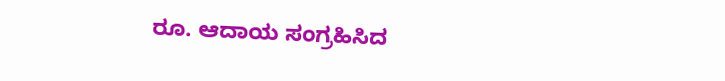ರೂ. ಆದಾಯ ಸಂಗ್ರಹಿಸಿದ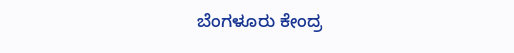ಬೆಂಗಳೂರು ಕೇಂದ್ರ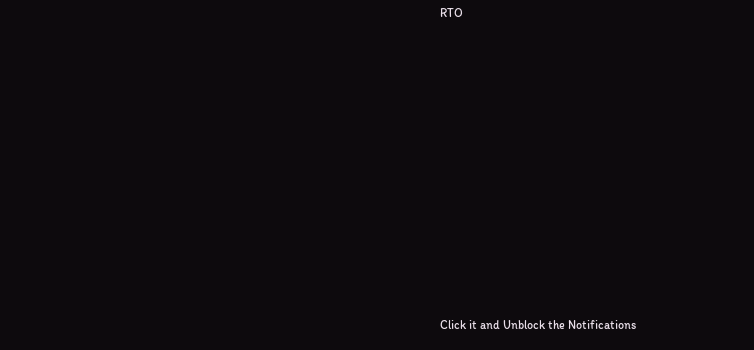RTO












Click it and Unblock the Notifications